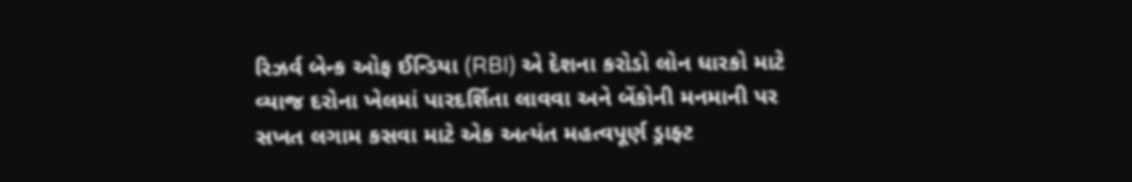રિઝર્વ બેન્ક ઓફ ઈન્ડિયા (RBI) એ દેશના કરોડો લોન ધારકો માટે વ્યાજ દરોના ખેલમાં પારદર્શિતા લાવવા અને બેંકોની મનમાની પર સખત લગામ કસવા માટે એક અત્યંત મહત્વપૂર્ણ ડ્રાફ્ટ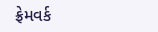ફ્રેમવર્ક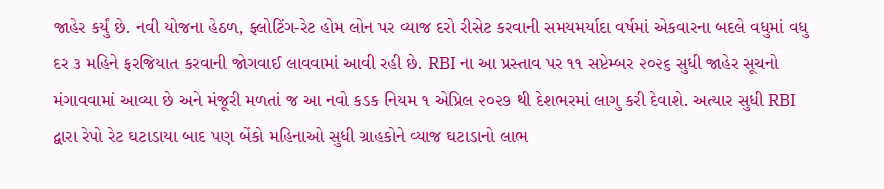જાહેર કર્યું છે. નવી યોજના હેઠળ, ફ્લોટિંગ-રેટ હોમ લોન પર વ્યાજ દરો રીસેટ કરવાની સમયમર્યાદા વર્ષમાં એકવારના બદલે વધુમાં વધુ દર ૩ મહિને ફરજિયાત કરવાની જોગવાઈ લાવવામાં આવી રહી છે. RBI ના આ પ્રસ્તાવ પર ૧૧ સપ્ટેમ્બર ૨૦૨૬ સુધી જાહેર સૂચનો મંગાવવામાં આવ્યા છે અને મંજૂરી મળતાં જ આ નવો કડક નિયમ ૧ એપ્રિલ ૨૦૨૭ થી દેશભરમાં લાગુ કરી દેવાશે. અત્યાર સુધી RBI દ્વારા રેપો રેટ ઘટાડાયા બાદ પણ બેંકો મહિનાઓ સુધી ગ્રાહકોને વ્યાજ ઘટાડાનો લાભ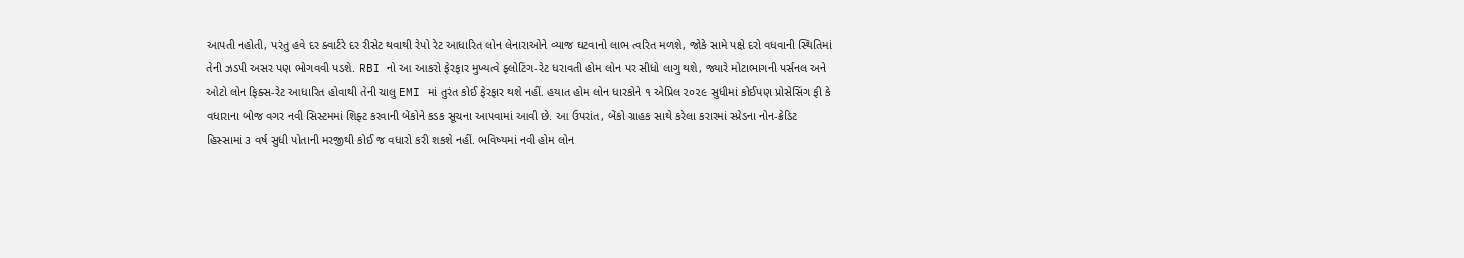આપતી નહોતી, પરંતુ હવે દર ક્વાર્ટરે દર રીસેટ થવાથી રેપો રેટ આધારિત લોન લેનારાઓને વ્યાજ ઘટવાનો લાભ ત્વરિત મળશે, જોકે સામે પક્ષે દરો વધવાની સ્થિતિમાં તેની ઝડપી અસર પણ ભોગવવી પડશે. RBI નો આ આકરો ફેરફાર મુખ્યત્વે ફ્લોટિંગ-રેટ ધરાવતી હોમ લોન પર સીધો લાગુ થશે, જ્યારે મોટાભાગની પર્સનલ અને ઓટો લોન ફિક્સ-રેટ આધારિત હોવાથી તેની ચાલુ EMI માં તુરંત કોઈ ફેરફાર થશે નહીં. હયાત હોમ લોન ધારકોને ૧ એપ્રિલ ૨૦૨૯ સુધીમાં કોઈપણ પ્રોસેસિંગ ફી કે વધારાના બોજ વગર નવી સિસ્ટમમાં શિફ્ટ કરવાની બેંકોને કડક સૂચના આપવામાં આવી છે. આ ઉપરાંત, બેંકો ગ્રાહક સાથે કરેલા કરારમાં સ્પ્રેડના નોન-ક્રેડિટ હિસ્સામાં ૩ વર્ષ સુધી પોતાની મરજીથી કોઈ જ વધારો કરી શકશે નહીં. ભવિષ્યમાં નવી હોમ લોન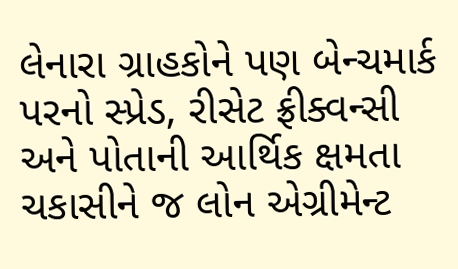લેનારા ગ્રાહકોને પણ બેન્ચમાર્ક પરનો સ્પ્રેડ, રીસેટ ફ્રીક્વન્સી અને પોતાની આર્થિક ક્ષમતા ચકાસીને જ લોન એગ્રીમેન્ટ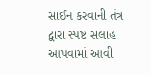સાઈન કરવાની તંત્ર દ્વારા સ્પષ્ટ સલાહ આપવામાં આવી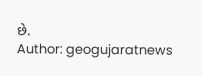છે.
Author: geogujaratnews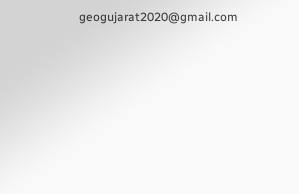geogujarat2020@gmail.com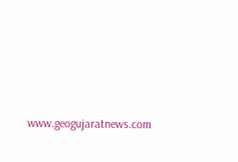www.geogujaratnews.com